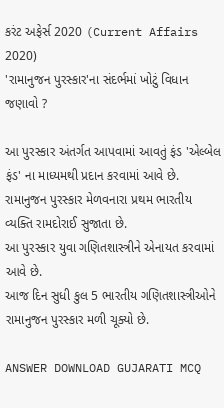કરંટ અફેર્સ 2020 (Current Affairs 2020)
'રામાનુજન પુરસ્કાર'ના સંદર્ભમાં ખોટું વિધાન જણાવો ?

આ પુરસ્કાર અંતર્ગત આપવામાં આવતું ફંડ 'એલ્બેલ ફંડ' ના માધ્યમથી પ્રદાન કરવામાં આવે છે.
રામાનુજન પુરસ્કાર મેળવનારા પ્રથમ ભારતીય વ્યક્તિ રામદોરાઈ સુજાતા છે.
આ પુરસ્કાર યુવા ગણિતશાસ્ત્રીને એનાયત કરવામાં આવે છે.
આજ દિન સુધી કુલ 5 ભારતીય ગણિતશાસ્ત્રીઓને રામાનુજન પુરસ્કાર મળી ચૂક્યો છે.

ANSWER DOWNLOAD GUJARATI MCQ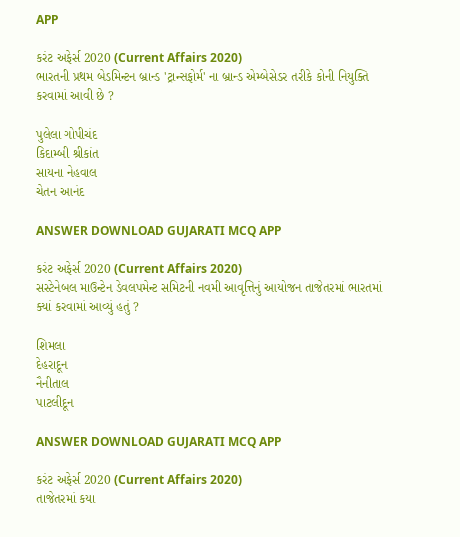APP

કરંટ અફેર્સ 2020 (Current Affairs 2020)
ભારતની પ્રથમ બેડમિન્ટન બ્રાન્ડ 'ટ્રાન્સફોર્મ' ના બ્રાન્ડ એમ્બેસેડર તરીકે કોની નિયુક્તિ કરવામાં આવી છે ?

પુલેલા ગોપીચંદ
કિદામ્બી શ્રીકાંત
સાયના નેહવાલ
ચેતન આનંદ

ANSWER DOWNLOAD GUJARATI MCQ APP

કરંટ અફેર્સ 2020 (Current Affairs 2020)
સસ્ટેનેબલ માઉન્ટેન ડેવલપમેન્ટ સમિટની નવમી આવૃત્તિનું આયોજન તાજેતરમાં ભારતમાં ક્યાં કરવામાં આવ્યું હતું ?

શિમલા
દેહરાદૂન
નૈનીતાલ
પાટલીદૂન

ANSWER DOWNLOAD GUJARATI MCQ APP

કરંટ અફેર્સ 2020 (Current Affairs 2020)
તાજેતરમાં કયા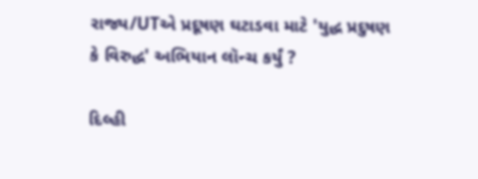રાજ્ય/UTએ પ્રદૂષણ ઘટાડવા માટે 'યુદ્ધ પ્રદુષણ કે વિરુદ્ધ' અભિયાન લૉન્ચ કર્યું ?

દિલ્હી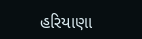હરિયાણા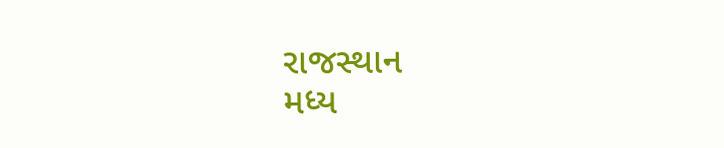રાજસ્થાન
મધ્ય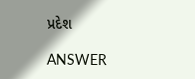પ્રદેશ

ANSWER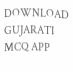DOWNLOAD GUJARATI MCQ APP